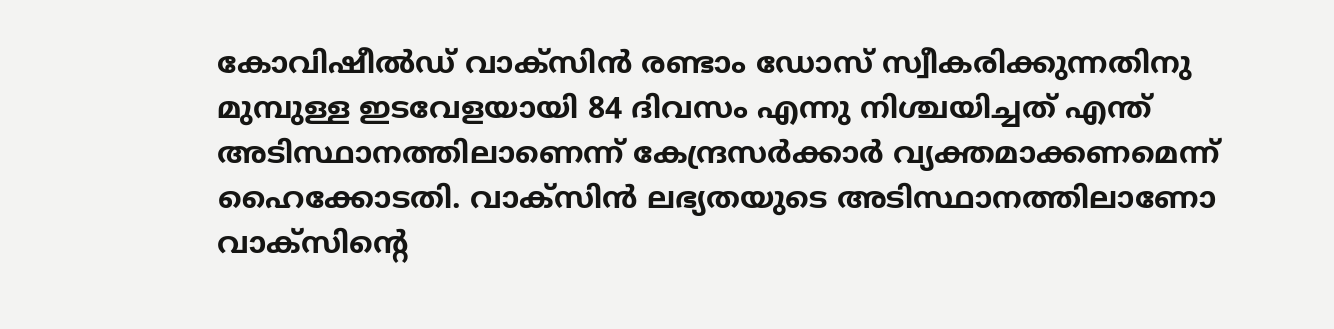കോവിഷീല്‍ഡ് വാക്‌സിന്‍ രണ്ടാം ഡോസ് സ്വീകരിക്കുന്നതിനു മുമ്പുള്ള ഇടവേളയായി 84 ദിവസം എന്നു നിശ്ചയിച്ചത് എന്ത് അടിസ്ഥാനത്തിലാണെന്ന് കേന്ദ്രസര്‍ക്കാര്‍ വ്യക്തമാക്കണമെന്ന് ഹൈക്കോടതി. വാക്‌സിന്‍ ലഭ്യതയുടെ അടിസ്ഥാനത്തിലാണോ വാക്‌സിന്റെ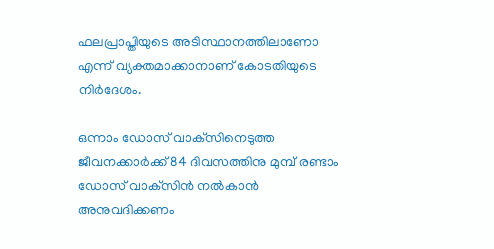ഫലപ്രാപ്തിയുടെ അടിസ്ഥാനത്തിലാണോ എന്ന് വ്യക്തമാക്കാനാണ് കോടതിയുടെ നിര്‍ദേശം.

ഒന്നാം ഡോസ് വാക്‌സിനെടുത്ത ജീവനക്കാര്‍ക്ക് 84 ദിവസത്തിനു മുമ്പ് രണ്ടാം ഡോസ് വാക്‌സിന്‍ നല്‍കാന്‍ അനുവദിക്കണം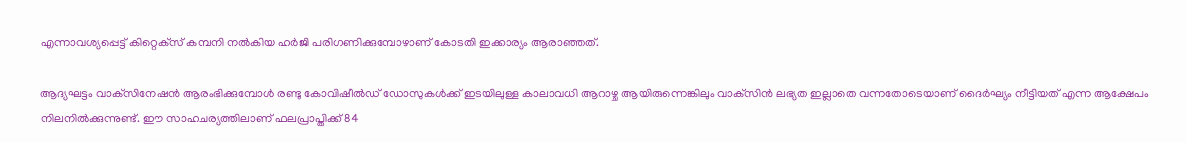എന്നാവശ്യപ്പെട്ട് കിറ്റെക്‌സ് കമ്പനി നല്‍കിയ ഹര്‍ജി പരിഗണിക്കുമ്പോഴാണ് കോടതി ഇക്കാര്യം ആരാഞ്ഞത്.

ആദ്യഘട്ടം വാക്‌സിനേഷന്‍ ആരംഭിക്കുമ്പോള്‍ രണ്ടു കോവിഷീല്‍ഡ് ഡോസുകള്‍ക്ക് ഇടയിലുള്ള കാലാവധി ആറാഴ്ച ആയിരുന്നെങ്കിലും വാക്‌സിന്‍ ലഭ്യത ഇല്ലാതെ വന്നതോടെയാണ് ദൈര്‍ഘ്യം നീട്ടിയത് എന്ന ആക്ഷേപം നിലനില്‍ക്കുന്നുണ്ട്. ഈ സാഹചര്യത്തിലാണ് ഫലപ്രാപ്തിക്ക് 84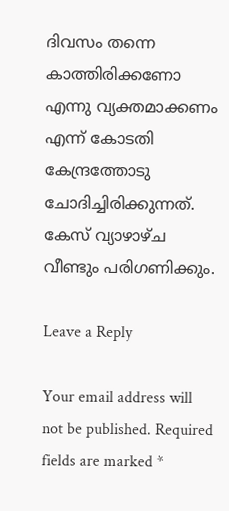ദിവസം തന്നെ കാത്തിരിക്കണോ എന്നു വ്യക്തമാക്കണം എന്ന് കോടതി കേന്ദ്രത്തോടു ചോദിച്ചിരിക്കുന്നത്. കേസ് വ്യാഴാഴ്ച വീണ്ടും പരിഗണിക്കും.

Leave a Reply

Your email address will not be published. Required fields are marked *